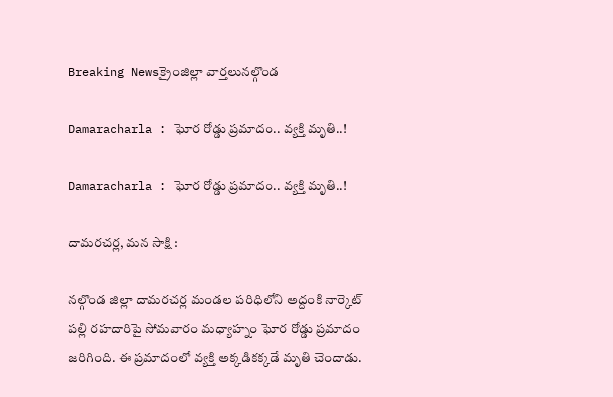Breaking Newsక్రైంజిల్లా వార్తలునల్గొండ

Damaracharla : ఘోర రోడ్డు ప్రమాదం.. వ్యక్తి మృతి..!

Damaracharla : ఘోర రోడ్డు ప్రమాదం.. వ్యక్తి మృతి..!

దామరచర్ల, మన సాక్షి :

నల్గొండ జిల్లా దామరచర్ల మండల పరిధిలోని అద్దంకి నార్కెట్ పల్లి రహదారిపై సోమవారం మధ్యాహ్నం ఘోర రోడ్డు ప్రమాదం జరిగింది. ఈ ప్రమాదంలో వ్యక్తి అక్కడికక్కడే మృతి చెందాడు.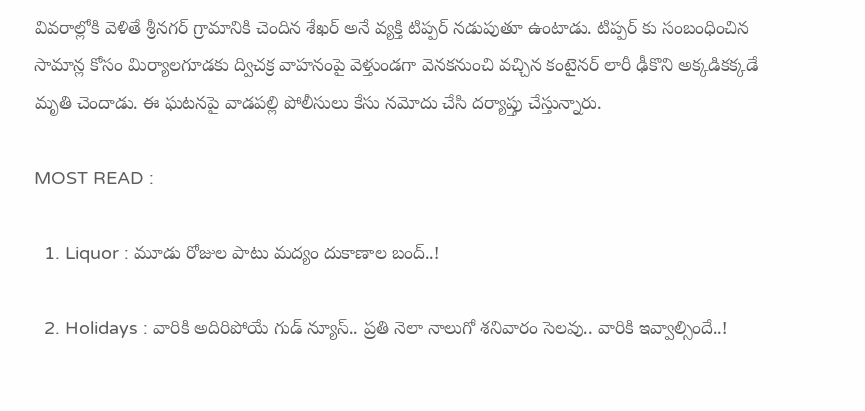వివరాల్లోకి వెళితే శ్రీనగర్ గ్రామానికి చెందిన శేఖర్ అనే వ్యక్తి టిప్పర్ నడుపుతూ ఉంటాడు. టిప్పర్ కు సంబంధించిన సామాన్ల కోసం మిర్యాలగూడకు ద్విచక్ర వాహనంపై వెళ్తుండగా వెనకనుంచి వచ్చిన కంటైనర్ లారీ ఢీకొని అక్కడికక్కడే మృతి చెందాడు. ఈ ఘటనపై వాడపల్లి పోలీసులు కేసు నమోదు చేసి దర్యాప్తు చేస్తున్నారు.

MOST READ :

  1. Liquor : మూడు రోజుల పాటు మద్యం దుకాణాల బంద్..!

  2. Holidays : వారికి అదిరిపోయే గుడ్ న్యూస్.. ప్రతి నెలా నాలుగో శనివారం సెలవు.. వారికి ఇవ్వాల్సిందే..!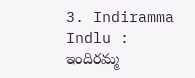3. Indiramma Indlu : ఇందిరమ్మ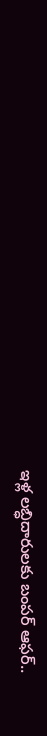ఇళ్ల లబ్ధిదారులకు బంపర్ ఆఫర్..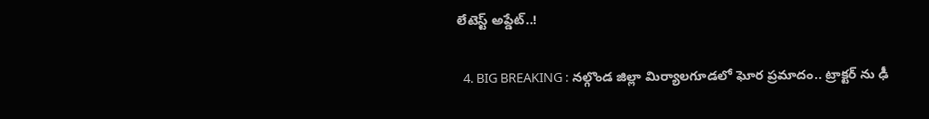లేటెస్ట్ అప్డేట్..!

  4. BIG BREAKING : నల్గొండ జిల్లా మిర్యాలగూడలో ఘోర ప్రమాదం.. ట్రాక్టర్ ను ఢీ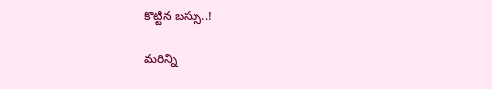కొట్టిన బస్సు..!

మరిన్ని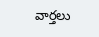వార్తలు